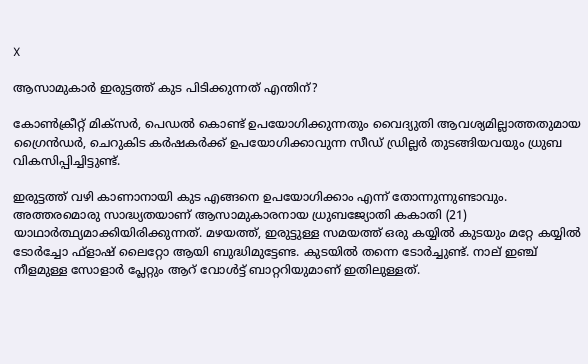X

ആസാമുകാര്‍ ഇരുട്ടത്ത് കുട പിടിക്കുന്നത് എന്തിന്?

കോണ്‍ക്രീറ്റ് മിക്‌സര്‍, പെഡല്‍ കൊണ്ട് ഉപയോഗിക്കുന്നതും വൈദ്യുതി ആവശ്യമില്ലാത്തതുമായ ഗ്രൈന്‍ഡര്‍, ചെറുകിട കര്‍ഷകര്‍ക്ക് ഉപയോഗിക്കാവുന്ന സീഡ് ഡ്രില്ലര്‍ തുടങ്ങിയവയും ധ്രുബ വികസിപ്പിച്ചിട്ടുണ്ട്.

ഇരുട്ടത്ത് വഴി കാണാനായി കുട എങ്ങനെ ഉപയോഗിക്കാം എന്ന് തോന്നുന്നുണ്ടാവും. അത്തരമൊരു സാദ്ധ്യതയാണ് ആസാമുകാരനായ ധ്രുബജ്യോതി കകാതി (21) യാഥാര്‍ത്ഥ്യമാക്കിയിരിക്കുന്നത്. മഴയത്ത്, ഇരുട്ടുള്ള സമയത്ത് ഒരു കയ്യില്‍ കുടയും മറ്റേ കയ്യില്‍ ടോര്‍ച്ചോ ഫ്‌ളാഷ് ലൈറ്റോ ആയി ബുദ്ധിമുട്ടേണ്ട. കുടയില്‍ തന്നെ ടോര്‍ച്ചുണ്ട്. നാല് ഇഞ്ച് നീളമുള്ള സോളാര്‍ പ്ലേറ്റും ആറ് വോള്‍ട്ട് ബാറ്ററിയുമാണ് ഇതിലുള്ളത്.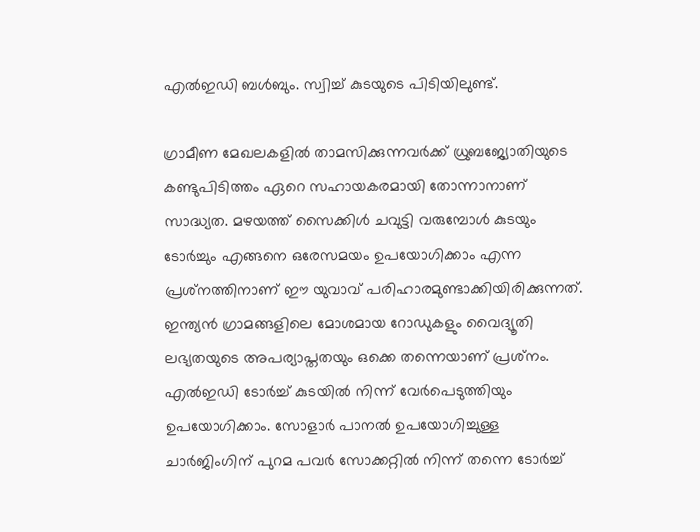എല്‍ഇഡി ബള്‍ബും. സ്വിച്ച് കുടയുടെ പിടിയിലുണ്ട്.

ഗ്രാമീണ മേഖലകളില്‍ താമസിക്കുന്നവര്‍ക്ക് ധ്രുബജ്യോതിയുടെ കണ്ടുപിടിത്തം ഏറെ സഹായകരമായി തോന്നാനാണ് സാദ്ധ്യത. മഴയത്ത് സൈക്കിള്‍ ചവുട്ടി വരുമ്പോള്‍ കുടയും ടോര്‍ച്ചും എങ്ങനെ ഒരേസമയം ഉപയോഗിക്കാം എന്ന പ്രശ്‌നത്തിനാണ് ഈ യുവാവ് പരിഹാരമുണ്ടാക്കിയിരിക്കുന്നത്. ഇന്ത്യന്‍ ഗ്രാമങ്ങളിലെ മോശമായ റോഡുകളും വൈദ്യൂതി ലഭ്യതയുടെ അപര്യാപ്തതയും ഒക്കെ തന്നെയാണ് പ്രശ്‌നം. എല്‍ഇഡി ടോര്‍ച്ച് കുടയില്‍ നിന്ന് വേര്‍പെടുത്തിയും ഉപയോഗിക്കാം. സോളാര്‍ പാനല്‍ ഉപയോഗിച്ചുള്ള ചാര്‍ജിംഗിന് പുറമ പവര്‍ സോക്കറ്റില്‍ നിന്ന് തന്നെ ടോര്‍ച്ച്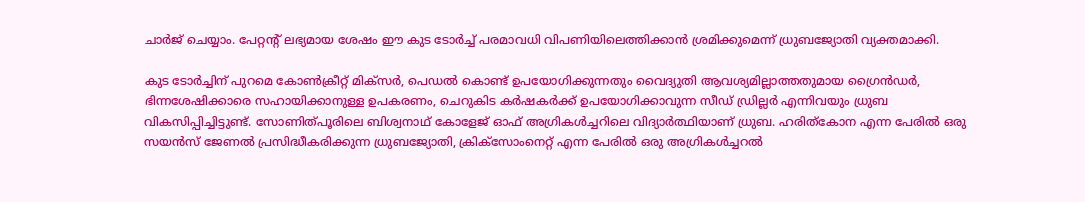ചാര്‍ജ് ചെയ്യാം. പേറ്റന്റ് ലഭ്യമായ ശേഷം ഈ കുട ടോര്‍ച്ച് പരമാവധി വിപണിയിലെത്തിക്കാന്‍ ശ്രമിക്കുമെന്ന് ധ്രുബജ്യോതി വ്യക്തമാക്കി.

കുട ടോര്‍ച്ചിന് പുറമെ കോണ്‍ക്രീറ്റ് മിക്‌സര്‍, പെഡല്‍ കൊണ്ട് ഉപയോഗിക്കുന്നതും വൈദ്യുതി ആവശ്യമില്ലാത്തതുമായ ഗ്രൈന്‍ഡര്‍, ഭിന്നശേഷിക്കാരെ സഹായിക്കാനുള്ള ഉപകരണം, ചെറുകിട കര്‍ഷകര്‍ക്ക് ഉപയോഗിക്കാവുന്ന സീഡ് ഡ്രില്ലര്‍ എന്നിവയും ധ്രുബ വികസിപ്പിച്ചിട്ടുണ്ട്. സോണിത്പൂരിലെ ബിശ്വനാഥ് കോളേജ് ഓഫ് അഗ്രികള്‍ച്ചറിലെ വിദ്യാര്‍ത്ഥിയാണ് ധ്രുബ. ഹരിത്‌കോന എന്ന പേരില്‍ ഒരു സയന്‍സ് ജേണല്‍ പ്രസിദ്ധീകരിക്കുന്ന ധ്രുബജ്യോതി, ക്രിക്‌സോംനെറ്റ് എന്ന പേരില്‍ ഒരു അഗ്രികള്‍ച്ചറല്‍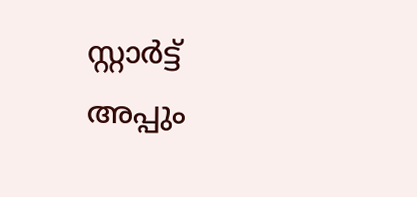സ്റ്റാര്‍ട്ട് അപ്പും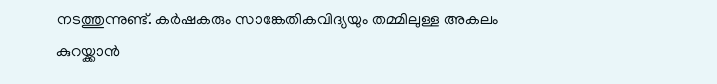നടത്തുന്നുണ്ട്. കര്‍ഷകരും സാങ്കേതികവിദ്യയും തമ്മിലുള്ള അകലം കുറയ്ക്കാന്‍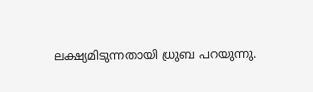ലക്ഷ്യമിടുന്നതായി ധ്രുബ പറയുന്നു.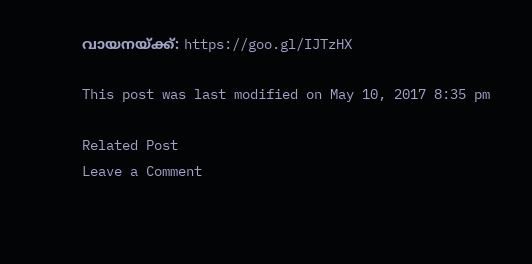വായനയ്ക്ക്: https://goo.gl/IJTzHX

This post was last modified on May 10, 2017 8:35 pm

Related Post
Leave a Comment